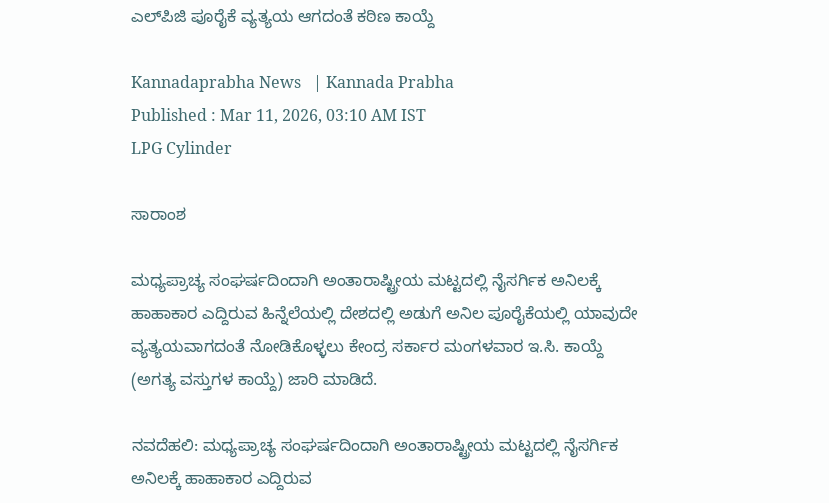ಎಲ್‌ಪಿಜಿ ಪೂರೈಕೆ ವ್ಯತ್ಯಯ ಆಗದಂತೆ ಕಠಿಣ ಕಾಯ್ದೆ

Kannadaprabha News   | Kannada Prabha
Published : Mar 11, 2026, 03:10 AM IST
LPG Cylinder

ಸಾರಾಂಶ

ಮಧ್ಯಪ್ರಾಚ್ಯ ಸಂಘರ್ಷದಿಂದಾಗಿ ಅಂತಾರಾಷ್ಟ್ರೀಯ ಮಟ್ಟದಲ್ಲಿ ನೈಸರ್ಗಿಕ ಅನಿಲಕ್ಕೆ ಹಾಹಾಕಾರ ಎದ್ದಿರುವ ಹಿನ್ನೆಲೆಯಲ್ಲಿ ದೇಶದಲ್ಲಿ ಅಡುಗೆ ಅನಿಲ ಪೂರೈಕೆಯಲ್ಲಿ ಯಾವುದೇ ವ್ಯತ್ಯಯವಾಗದಂತೆ ನೋಡಿಕೊಳ್ಳಲು ಕೇಂದ್ರ ಸರ್ಕಾರ ಮಂಗಳವಾರ ಇ.ಸಿ. ಕಾಯ್ದೆ (ಅಗತ್ಯ ವಸ್ತುಗಳ ಕಾಯ್ದೆ) ಜಾರಿ ಮಾಡಿದೆ.

ನವದೆಹಲಿ: ಮಧ್ಯಪ್ರಾಚ್ಯ ಸಂಘರ್ಷದಿಂದಾಗಿ ಅಂತಾರಾಷ್ಟ್ರೀಯ ಮಟ್ಟದಲ್ಲಿ ನೈಸರ್ಗಿಕ ಅನಿಲಕ್ಕೆ ಹಾಹಾಕಾರ ಎದ್ದಿರುವ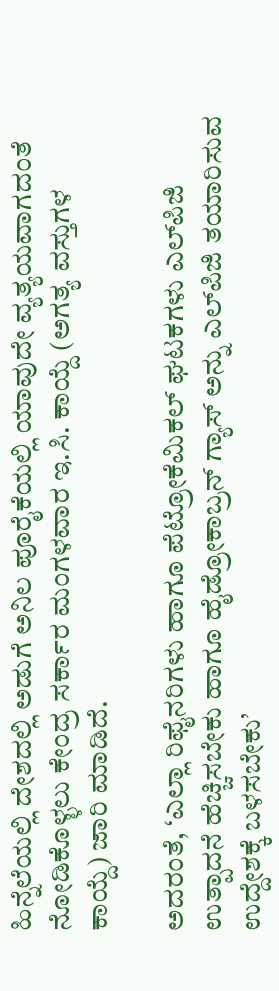ಹಿನ್ನೆಲೆಯಲ್ಲಿ ದೇಶದಲ್ಲಿ ಅಡುಗೆ ಅನಿಲ ಪೂರೈಕೆಯಲ್ಲಿ ಯಾವುದೇ ವ್ಯತ್ಯಯವಾಗದಂತೆ ನೋಡಿಕೊಳ್ಳಲು ಕೇಂದ್ರ ಸರ್ಕಾರ ಮಂಗಳವಾರ ಇ.ಸಿ. ಕಾಯ್ದೆ (ಅಗತ್ಯ ವಸ್ತುಗಳ ಕಾಯ್ದೆ) ಜಾರಿ ಮಾಡಿದೆ.

ಅದರಂತೆ, ‘ಎಲ್ಲಾ ರಿಫೈನರಿಗಳು ಹಾಗೂ ಪೆಟ್ರೋಕೆಮಿಕಲ್‌ ಘಟಕಗಳು ಎಲ್‌ಪಿಜಿ ಉತ್ಪಾದನೆ ಹೆಚ್ಚಿಸಬೇಕು ಹಾಗೂ ಹೈಡ್ರೋಕಾಬ್ರನ್‌ ಗ್ಯಾಸ್‌ ಅನ್ನು ಎಲ್‌ಪಿಜಿ ತಯಾರಿಸುವ ಉದ್ದೇಶಕ್ಕೆ ಬಳಸಬೇಕು’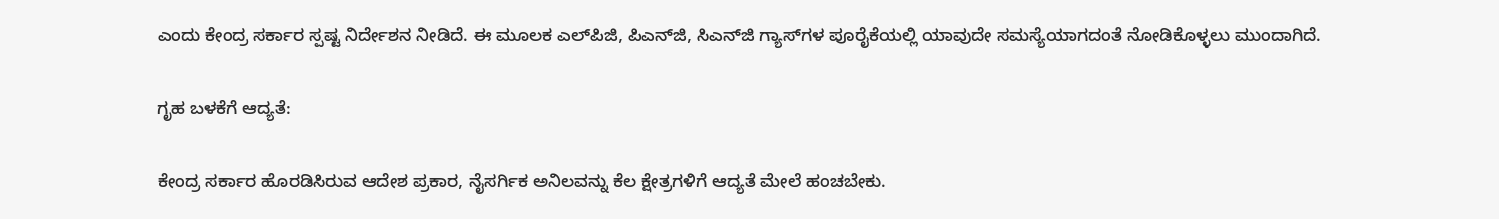ಎಂದು ಕೇಂದ್ರ ಸರ್ಕಾರ ಸ್ಪಷ್ಟ ನಿರ್ದೇಶನ ನೀಡಿದೆ. ಈ ಮೂಲಕ ಎಲ್‌ಪಿಜಿ, ಪಿಎನ್‌ಜಿ, ಸಿಎನ್‌ಜಿ ಗ್ಯಾಸ್‌ಗಳ ಪೂರೈಕೆಯಲ್ಲಿ ಯಾವುದೇ ಸಮಸ್ಯೆಯಾಗದಂತೆ ನೋಡಿಕೊಳ್ಳಲು ಮುಂದಾಗಿದೆ.

ಗೃಹ ಬಳಕೆಗೆ ಆದ್ಯತೆ:

ಕೇಂದ್ರ ಸರ್ಕಾರ ಹೊರಡಿಸಿರುವ ಆದೇಶ ಪ್ರಕಾರ, ನೈಸರ್ಗಿಕ ಅನಿಲವನ್ನು ಕೆಲ ಕ್ಷೇತ್ರಗಳಿಗೆ ಆದ್ಯತೆ ಮೇಲೆ ಹಂಚಬೇಕು.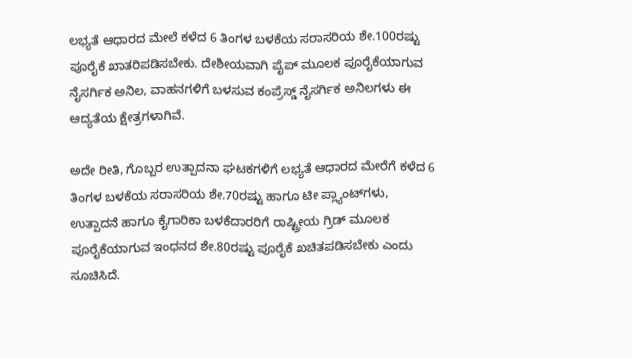ಲಭ್ಯತೆ ಆಧಾರದ ಮೇಲೆ ಕಳೆದ 6 ತಿಂಗಳ ಬಳಕೆಯ ಸರಾಸರಿಯ ಶೇ.100ರಷ್ಟು ಪೂರೈಕೆ ಖಾತರಿಪಡಿಸಬೇಕು. ದೇಶೀಯವಾಗಿ ಪೈಪ್‌ ಮೂಲಕ ಪೂರೈಕೆಯಾಗುವ ನೈಸರ್ಗಿಕ ಅನಿಲ, ವಾಹನಗಳಿಗೆ ಬಳಸುವ ಕಂಪ್ರೆಸ್ಡ್‌ ನೈಸರ್ಗಿಕ ಅನಿಲಗಳು ಈ ಆದ್ಯತೆಯ ಕ್ಷೇತ್ರಗಳಾಗಿವೆ.

ಅದೇ ರೀತಿ, ಗೊಬ್ಬರ ಉತ್ಪಾದನಾ ಘಟಕಗಳಿಗೆ ಲಭ್ಯತೆ ಆಧಾರದ ಮೇರೆಗೆ ಕಳೆದ 6 ತಿಂಗಳ ಬಳಕೆಯ ಸರಾಸರಿಯ ಶೇ.70ರಷ್ಟು ಹಾಗೂ ಟೀ ಪ್ಲ್ಯಾಂಟ್‌ಗಳು, ಉತ್ಪಾದನೆ ಹಾಗೂ ಕೈಗಾರಿಕಾ ಬಳಕೆದಾರರಿಗೆ ರಾಷ್ಟ್ರೀಯ ಗ್ರಿಡ್‌ ಮೂಲಕ ಪೂರೈಕೆಯಾಗುವ ಇಂಧನದ ಶೇ.80ರಷ್ಟು ಪೂರೈಕೆ ಖಚಿತಪಡಿಸಬೇಕು ಎಂದು ಸೂಚಿಸಿದೆ.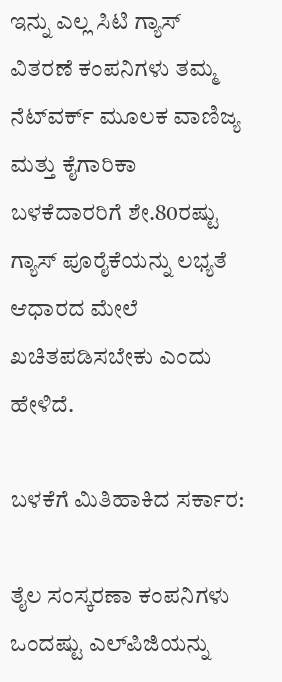ಇನ್ನು ಎಲ್ಲ ಸಿಟಿ ಗ್ಯಾಸ್‌ ವಿತರಣೆ ಕಂಪನಿಗಳು ತಮ್ಮ ನೆಟ್‌ವರ್ಕ್ ಮೂಲಕ ವಾಣಿಜ್ಯ ಮತ್ತು ಕೈಗಾರಿಕಾ ಬಳಕೆದಾರರಿಗೆ ಶೇ.80ರಷ್ಟು ಗ್ಯಾಸ್‌ ಪೂರೈಕೆಯನ್ನು ಲಭ್ಯತೆ ಆಧಾರದ ಮೇಲೆ ಖಚಿತಪಡಿಸಬೇಕು ಎಂದು ಹೇಳಿದೆ.

ಬಳಕೆಗೆ ಮಿತಿಹಾಕಿದ ಸರ್ಕಾರ:

ತೈಲ ಸಂಸ್ಕರಣಾ ಕಂಪನಿಗಳು ಒಂದಷ್ಟು ಎಲ್‌ಪಿಜಿಯನ್ನು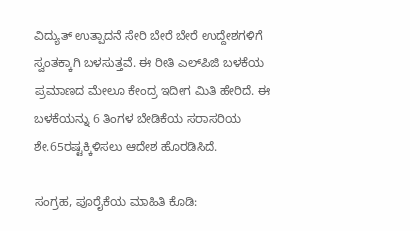ವಿದ್ಯುತ್‌ ಉತ್ಪಾದನೆ ಸೇರಿ ಬೇರೆ ಬೇರೆ ಉದ್ದೇಶಗಳಿಗೆ ಸ್ವಂತಕ್ಕಾಗಿ ಬಳಸುತ್ತವೆ. ಈ ರೀತಿ ಎಲ್‌ಪಿಜಿ ಬಳಕೆಯ ಪ್ರಮಾಣದ ಮೇಲೂ ಕೇಂದ್ರ ಇದೀಗ ಮಿತಿ ಹೇರಿದೆ. ಈ ಬಳಕೆಯನ್ನು 6 ತಿಂಗಳ ಬೇಡಿಕೆಯ ಸರಾಸರಿಯ ಶೇ.65ರಷ್ಟಕ್ಕಿಳಿಸಲು ಆದೇಶ ಹೊರಡಿಸಿದೆ.

ಸಂಗ್ರಹ, ಪೂರೈಕೆಯ ಮಾಹಿತಿ ಕೊಡಿ: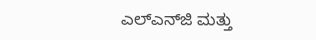ಎಲ್‌ಎನ್‌ಜಿ ಮತ್ತು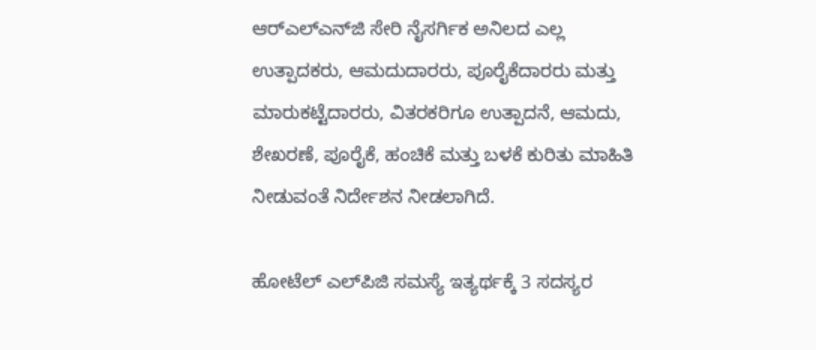ಆರ್‌ಎಲ್‌ಎನ್‌ಜಿ ಸೇರಿ ನೈಸರ್ಗಿಕ ಅನಿಲದ ಎಲ್ಲ ಉತ್ಪಾದಕರು, ಆಮದುದಾರರು, ಪೂರೈಕೆದಾರರು ಮತ್ತು ಮಾರುಕಟ್ಟೆದಾರರು, ವಿತರಕರಿಗೂ ಉತ್ಪಾದನೆ, ಆಮದು, ಶೇಖರಣೆ, ಪೂರೈಕೆ, ಹಂಚಿಕೆ ಮತ್ತು ಬಳಕೆ ಕುರಿತು ಮಾಹಿತಿ ನೀಡುವಂತೆ ನಿರ್ದೇಶನ ನೀಡಲಾಗಿದೆ.

ಹೋಟೆಲ್‌ ಎಲ್‌ಪಿಜಿ ಸಮಸ್ಯೆ ಇತ್ಯರ್ಥಕ್ಕೆ 3 ಸದಸ್ಯರ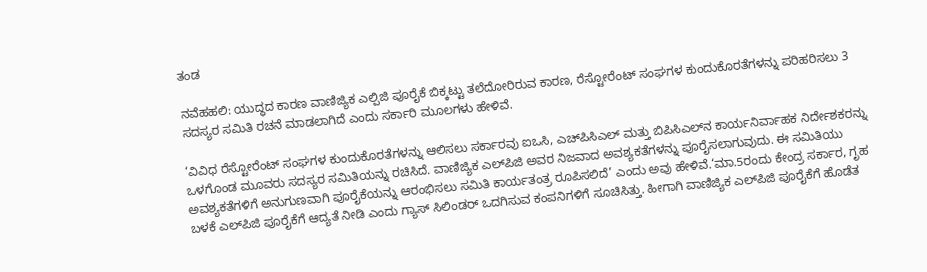ತಂಡ

ನವೆಹಹಲಿ: ಯುದ್ಧದ ಕಾರಣ ವಾಣಿಜ್ಯಿಕ ಎಲ್ಪಿಜಿ ಪೂರೈಕೆ ಬಿಕ್ಕಟ್ಟು ತಲೆದೋರಿರುವ ಕಾರಣ, ರೆಸ್ಟೋರೆಂಟ್ ಸಂಘಗಳ ಕುಂದುಕೊರತೆಗಳನ್ನು ಪರಿಹರಿಸಲು 3 ಸದಸ್ಯರ ಸಮಿತಿ ರಚನೆ ಮಾಡಲಾಗಿದೆ ಎಂದು ಸರ್ಕಾರಿ ಮೂಲಗಳು ಹೇಳಿವೆ.

‘ವಿವಿಧ ರೆಸ್ಟೋರೆಂಟ್ ಸಂಘಗಳ ಕುಂದುಕೊರತೆಗಳನ್ನು ಆಲಿಸಲು ಸರ್ಕಾರವು ಐಒಸಿ, ಎಚ್‌ಪಿಸಿಎಲ್ ಮತ್ತು ಬಿಪಿಸಿಎಲ್‌ನ ಕಾರ್ಯನಿರ್ವಾಹಕ ನಿರ್ದೇಶಕರನ್ನು ಒಳಗೊಂಡ ಮೂವರು ಸದಸ್ಯರ ಸಮಿತಿಯನ್ನು ರಚಿಸಿದೆ. ವಾಣಿಜ್ಯಿಕ ಎಲ್‌ಪಿಜಿ ಅವರ ನಿಜವಾದ ಅವಶ್ಯಕತೆಗಳನ್ನು ಪೂರೈಸಲಾಗುವುದು. ಈ ಸಮಿತಿಯು ಅವಶ್ಯಕತೆಗಳಿಗೆ ಅನುಗುಣವಾಗಿ ಪೂರೈಕೆಯನ್ನು ಆರಂಭಿಸಲು ಸಮಿತಿ ಕಾರ್ಯತಂತ್ರ ರೂಪಿಸಲಿದೆ’ ಎಂದು ಅವು ಹೇಳಿವೆ.‘ಮಾ.5ರಂದು ಕೇಂದ್ರ ಸರ್ಕಾರ, ಗೃಹ ಬಳಕೆ ಎಲ್‌ಪಿಜಿ ಪೂರೈಕೆಗೆ ಆದ್ಯತೆ ನೀಡಿ ಎಂದು ಗ್ಯಾಸ್ ಸಿಲಿಂಡರ್‌ ಒದಗಿಸುವ ಕಂಪನಿಗಳಿಗೆ ಸೂಚಿಸಿತ್ತು. ಹೀಗಾಗಿ ವಾಣಿಜ್ಯಿಕ ಎಲ್‌ಪಿಜಿ ಪೂರೈಕೆಗೆ ಹೊಡೆತ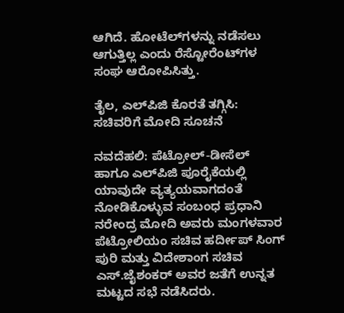ಆಗಿದೆ. ಹೋಟೆಲ್‌ಗಳನ್ನು ನಡೆಸಲು ಆಗುತ್ತಿಲ್ಲ ಎಂದು ರೆಸ್ಟೋರೆಂಟ್‌ಗಳ ಸಂಘ ಆರೋಪಿಸಿತ್ತು.

ತೈಲ, ಎಲ್‌ಪಿಜಿ ಕೊರತೆ ತಗ್ಗಿಸಿ: ಸಚಿವರಿಗೆ ಮೋದಿ ಸೂಚನೆ

ನವದೆಹಲಿ: ಪೆಟ್ರೋಲ್‌-ಡೀಸೆಲ್‌ ಹಾಗೂ ಎಲ್‌ಪಿಜಿ ಪೂರೈಕೆಯಲ್ಲಿ ಯಾವುದೇ ವ್ಯತ್ಯಯವಾಗದಂತೆ ನೋಡಿಕೊಳ್ಳುವ ಸಂಬಂಧ ಪ್ರಧಾನಿ ನರೇಂದ್ರ ಮೋದಿ ಅವರು ಮಂಗಳವಾರ ಪೆಟ್ರೋಲಿಯಂ ಸಚಿವ ಹರ್ದೀಪ್‌ ಸಿಂಗ್‌ ಪುರಿ ಮತ್ತು ವಿದೇಶಾಂಗ ಸಚಿವ ಎಸ್‌.ಜೈಶಂಕರ್‌ ಅ‍ವರ ಜತೆಗೆ ಉನ್ನತ ಮಟ್ಟದ ಸಭೆ ನಡೆಸಿದರು.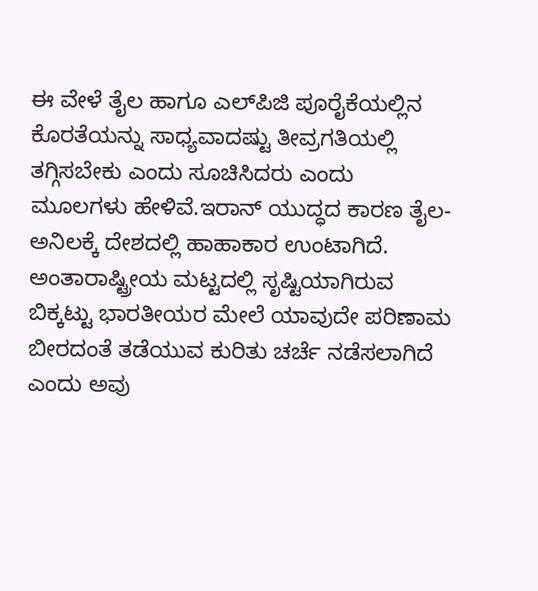ಈ ವೇಳೆ ತೈಲ ಹಾಗೂ ಎಲ್‌ಪಿಜಿ ಪೂರೈಕೆಯಲ್ಲಿನ ಕೊರತೆಯನ್ನು ಸಾಧ್ಯವಾದಷ್ಟು ತೀವ್ರಗತಿಯಲ್ಲಿ ತಗ್ಗಿಸಬೇಕು ಎಂದು ಸೂಚಿಸಿದರು ಎಂದು ಮೂಲಗಳು ಹೇಳಿವೆ.ಇರಾನ್‌ ಯುದ್ಧದ ಕಾರಣ ತೈಲ-ಅನಿಲಕ್ಕೆ ದೇಶದಲ್ಲಿ ಹಾಹಾಕಾರ ಉಂಟಾಗಿದೆ. ಅಂತಾರಾಷ್ಟ್ರೀಯ ಮಟ್ಟದಲ್ಲಿ ಸೃಷ್ಟಿಯಾಗಿರುವ ಬಿಕ್ಕಟ್ಟು ಭಾರತೀಯರ ಮೇಲೆ ಯಾವುದೇ ಪರಿಣಾಮ ಬೀರದಂತೆ ತಡೆಯುವ ಕುರಿತು ಚರ್ಚೆ ನಡೆಸಲಾಗಿದೆ ಎಂದು ಅವು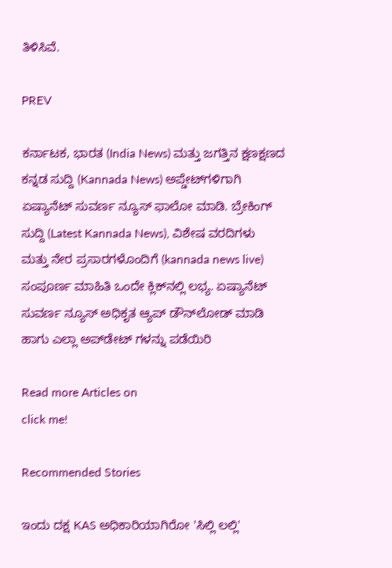ತಿಳಿಸಿವೆ.

PREV

ಕರ್ನಾಟಕ, ಭಾರತ (India News) ಮತ್ತು ಜಗತ್ತಿನ ಕ್ಷಣಕ್ಷಣದ ಕನ್ನಡ ಸುದ್ದಿ (Kannada News) ಅಪ್ಡೇಟ್‌ಗಳಿಗಾಗಿ ಏಷ್ಯಾನೆಟ್ ಸುವರ್ಣ ನ್ಯೂಸ್‌ ಫಾಲೋ ಮಾಡಿ. ಬ್ರೇಕಿಂಗ್ ಸುದ್ದಿ (Latest Kannada News), ವಿಶೇಷ ವರದಿಗಳು ಮತ್ತು ನೇರ ಪ್ರಸಾರಗಳೊಂದಿಗೆ (kannada news live) ಸಂಪೂರ್ಣ ಮಾಹಿತಿ ಒಂದೇ ಕ್ಲಿಕ್‌ನಲ್ಲಿ ಲಭ್ಯ. ಏಷ್ಯಾನೆಟ್ ಸುವರ್ಣ ನ್ಯೂಸ್ ಅಧಿಕೃತ ಆ್ಯಪ್ ಡೌನ್‌ಲೋಡ್ ಮಾಡಿ ಹಾಗು ಎಲ್ಲಾ ಅಪ್‌ಡೇಟ್ ಗಳನ್ನು ಪಡೆಯಿರಿ

Read more Articles on
click me!

Recommended Stories

ಇಂದು ದಕ್ಷ KAS ಅಧಿಕಾರಿಯಾಗಿರೋ 'ಸಿಲ್ಲಿ ಲಲ್ಲಿ'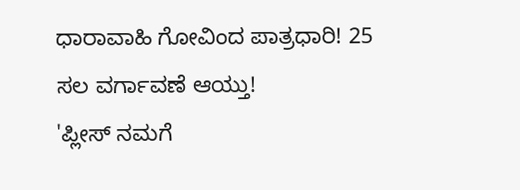ಧಾರಾವಾಹಿ ಗೋವಿಂದ ಪಾತ್ರಧಾರಿ! 25 ಸಲ ವರ್ಗಾವಣೆ ಆಯ್ತು!
'ಪ್ಲೀಸ್‌ ನಮಗೆ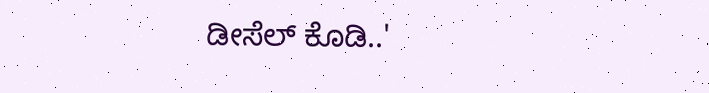ಡೀಸೆಲ್‌ ಕೊಡಿ..'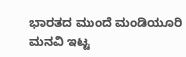ಭಾರತದ ಮುಂದೆ ಮಂಡಿಯೂರಿ ಮನವಿ ಇಟ್ಟ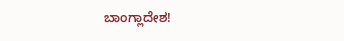ಬಾಂಗ್ಲಾದೇಶ!